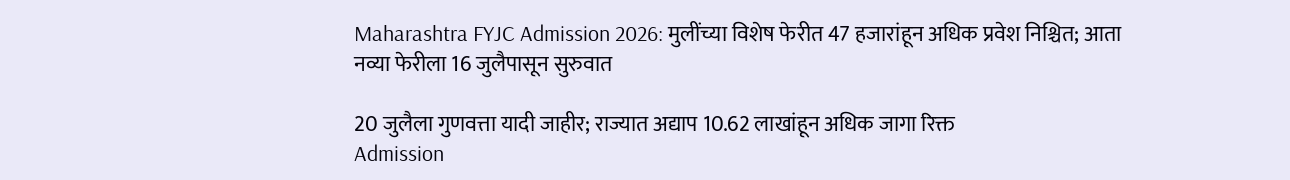Maharashtra FYJC Admission 2026: मुलींच्या विशेष फेरीत 47 हजारांहून अधिक प्रवेश निश्चित; आता नव्या फेरीला 16 जुलैपासून सुरुवात

20 जुलैला गुणवत्ता यादी जाहीर; राज्यात अद्याप 10.62 लाखांहून अधिक जागा रिक्त
Admission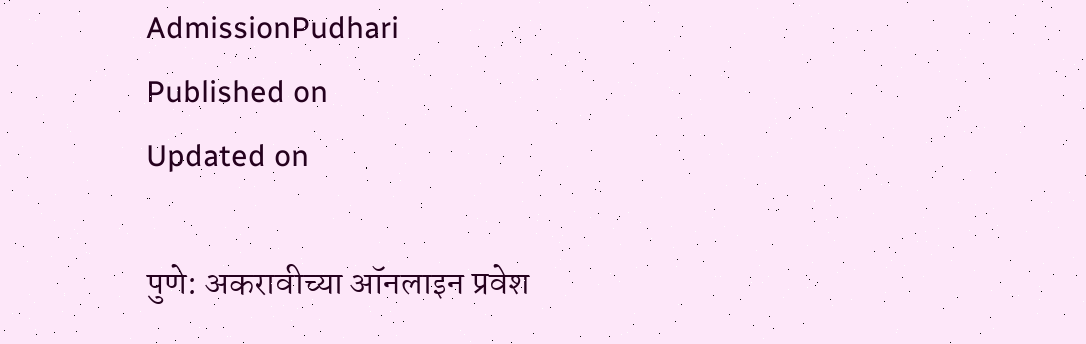AdmissionPudhari
Published on
Updated on

पुणे: अकरावीच्या ऑनलाइन प्रवेश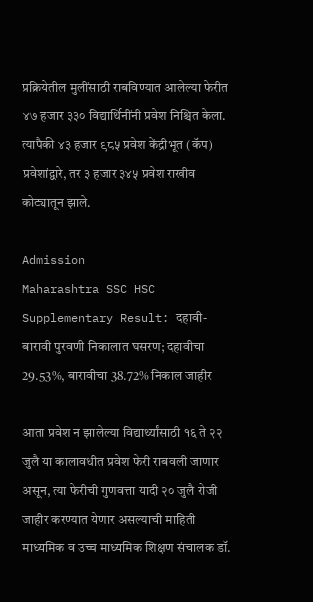प्रक्रियेतील मुलींसाठी राबविण्यात आलेल्या फेरीत ४७ हजार ३३० विद्यार्थिनींनी प्रवेश निश्चित केला. त्यापैकी ४३ हजार ९८५ प्रवेश केंद्रीभूत (कॅप) प्रवेशांद्वारे, तर ३ हजार ३४५ प्रवेश राखीव कोट्यातून झाले.

Admission
Maharashtra SSC HSC Supplementary Result: दहावी-बारावी पुरवणी निकालात घसरण; दहावीचा 29.53%, बारावीचा 38.72% निकाल जाहीर

आता प्रवेश न झालेल्या विद्यार्थ्यांसाठी १६ ते २२ जुलै या कालावधीत प्रवेश फेरी राबवली जाणार असून, त्या फेरीची गुणवत्ता यादी २० जुलै रोजी जाहीर करण्यात येणार असल्याची माहिती माध्यमिक व उच्च माध्यमिक शिक्षण संचालक डॉ.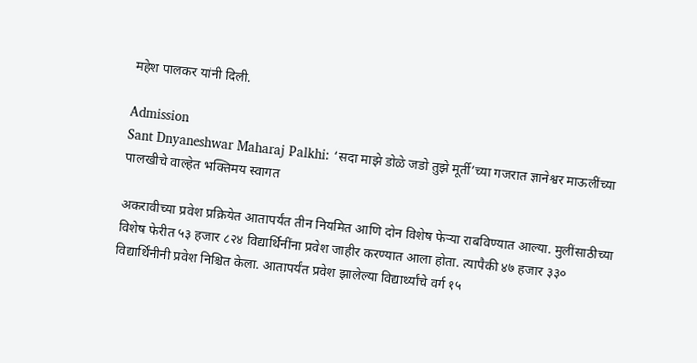महेश पालकर यांनी दिली.

Admission
Sant Dnyaneshwar Maharaj Palkhi: ‘सदा माझे डोळे जडो तुझे मूर्ती’च्या गजरात ज्ञानेश्वर माऊलींच्या पालखीचे वाल्हेत भक्तिमय स्वागत

अकरावीच्या प्रवेश प्रक्रियेत आतापर्यंत तीन नियमित आणि दोन ‌विशेष फेऱ्या राबविण्यात आल्या. मुलींसाठीच्या विशेष फेरीत ५३ हजार ८२४ विद्यार्थिनींना प्रवेश जाहीर करण्यात आला होता. त्यापैकी ४७ हजार ३३० विद्यार्थिंनीनी प्रवेश निश्चित केला. आतापर्यंत प्रवेश झालेल्या विद्यार्थ्यांचे वर्ग १५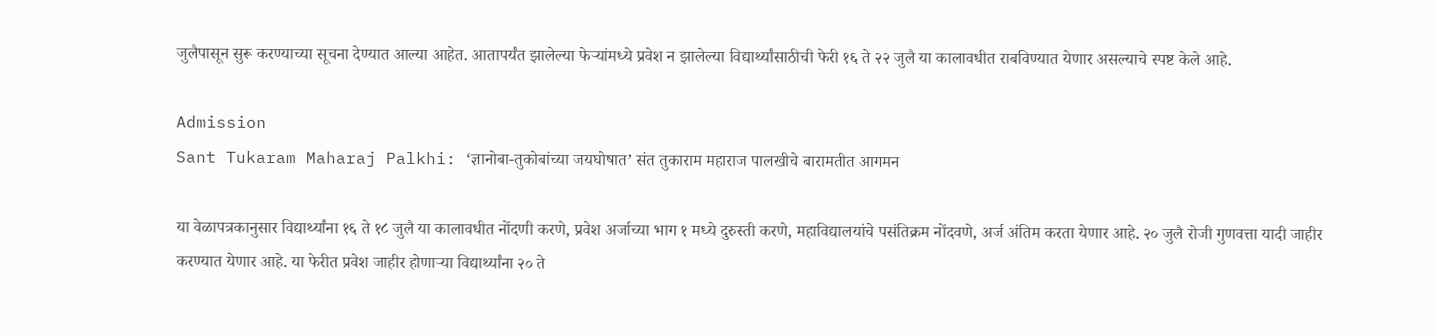जुलैपासून सुरू करण्याच्या सूचना देण्यात आल्या आहेत. आतापर्यंत झालेल्या फेऱ्यांमध्ये प्रवेश न झालेल्या विद्यार्थ्यांसाठीची फेरी १६ ते २२ जुलै या कालावधीत राबविण्यात येणार असल्याचे स्पष्ट केले आहे.

Admission
Sant Tukaram Maharaj Palkhi: ‘ज्ञानोबा-तुकोबांच्या जयघोषात’ संत तुकाराम महाराज पालखीचे बारामतीत आगमन

या वेळापत्रकानुसार विद्यार्थ्यांना १६ ते १८ जुलै या कालावधीत नोंदणी करणे, प्रवेश अर्जाच्या भाग १ मध्ये दुरुस्ती करणे, महाविद्यालयांचे पसंतिक्रम नोंदवणे, अर्ज अंतिम करता येणार आहे. २० जुलै रोजी गुणवत्ता यादी जाहीर करण्यात येणार आहे. या फेरीत प्रवेश जाहीर होणाऱ्या विद्यार्थ्यांना २० ते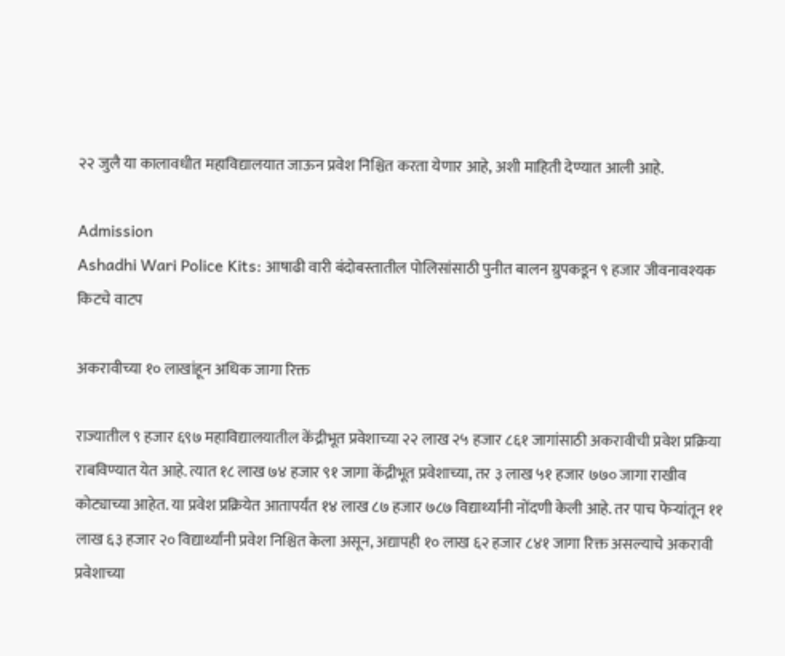२२ जुलै या कालावधीत महाविद्यालयात जाऊन प्रवेश निश्चित करता येणार आहे, अशी माहिती देण्यात आली आहे.

Admission
Ashadhi Wari Police Kits: आषाढी वारी बंदोबस्तातील पोलिसांसाठी पुनीत बालन ग्रुपकडून ९ हजार जीवनावश्यक किटचे वाटप

अकरावीच्या १० लाखांहून अधिक जागा रिक्त

राज्यातील ९ हजार ६९७ महाविद्यालयातील केंद्रीभूत प्रवेशाच्या २२ लाख २५ हजार ८६१ जागांसाठी अकरावीची प्रवेश प्रक्रिया राबविण्यात येत आहे. त्यात १८ लाख ७४ हजार ९१ जागा केंद्रीभूत प्रवेशाच्या, तर ३ लाख ५१ हजार ७७० जागा राखीव कोट्याच्या आहेत. या प्रवेश प्रक्रियेत आतापर्यंत १४ लाख ८७ हजार ७८७ विद्यार्थ्यांनी नोंदणी केली आहे. तर पाच फेऱ्यांतून ११ लाख ६३ हजार २० विद्यार्थ्यांनी प्रवेश निश्चित केला असून, अद्यापही १० लाख ६२ हजार ८४१ जागा रिक्त असल्याचे अकरावी प्रवेशाच्या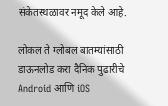संकेतस्थळावर नमूद केले आहे.

लोकल ते ग्लोबल बातम्यांसाठी डाऊनलोड करा दैनिक पुढारीचे Android आणि iOS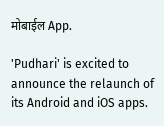मोबाईल App.

'Pudhari' is excited to announce the relaunch of its Android and iOS apps.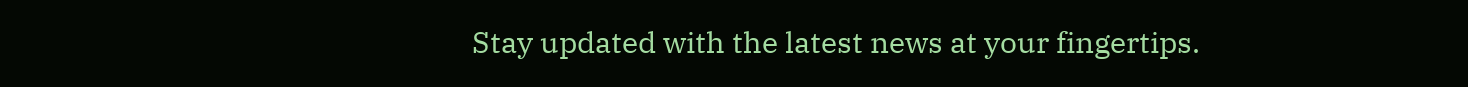Stay updated with the latest news at your fingertips.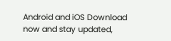Android and iOS Download now and stay updated,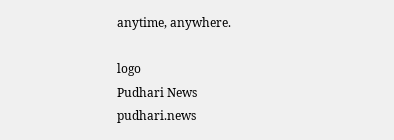anytime, anywhere.

logo
Pudhari News
pudhari.news